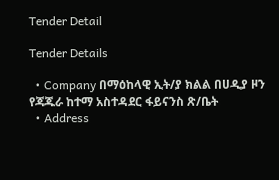Tender Detail

Tender Details

  • Company በማዕከላዊ ኢት/ያ ክልል በሀዲያ ዞን የጃጁራ ከተማ አስተዳደር ፋይናንስ ጽ/ቤት
  • Address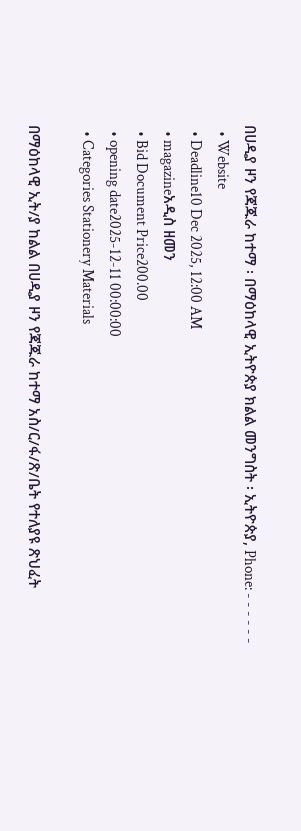በሀዲያ ዞን የጃጁራ ከተማ ፡ በማዕከላዊ ኢትዮጵያ ክልል መንግስት ፡ ኢትዮጵያ, Phone: - - - - - -
  • Website
  • Deadline10 Dec 2025, 12:00 AM
  • magazineአዲስ ዘመን
  • Bid Document Price200.00
  • opening date2025-12-11 00:00:00
  • Categories Stationery Materials

በማዕከላዊ ኢት/ያ ከልል በሀዲያ ዞን የጃጁራ ከተማ አስ/ር/ፋ/ጽ/ቤት የተለያዩ ጽህፈት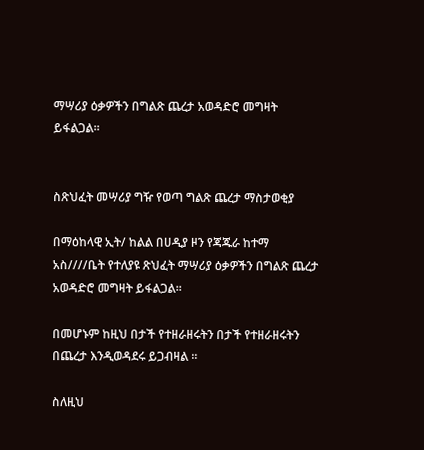ማሣሪያ ዕቃዎችን በግልጽ ጨረታ አወዳድሮ መግዛት ይፋልጋል፡፡


ስጽህፈት መሣሪያ ግዥ የወጣ ግልጽ ጨረታ ማስታወቂያ

በማዕከላዊ ኢት/ ከልል በሀዲያ ዞን የጃጁራ ከተማ አስ////ቤት የተለያዩ ጽህፈት ማሣሪያ ዕቃዎችን በግልጽ ጨረታ አወዳድሮ መግዛት ይፋልጋል፡፡

በመሆኑም ከዚህ በታች የተዘራዘሩትን በታች የተዘራዘሩትን በጨረታ እንዲወዳደሩ ይጋብዛል ፡፡

ስለዚህ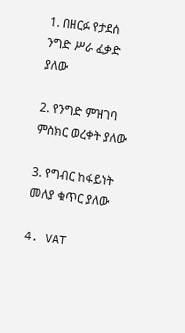1. በዘርፉ የታደሰ ንግድ ሥራ ፈቃድ ያለው

2. የንግድ ምዝገባ ምስክር ወረቀት ያለው

3. የግብር ከፋይነት መለያ ቁጥር ያለው

4. VAT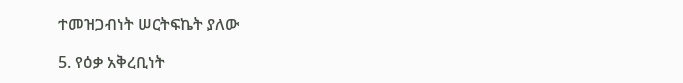ተመዝጋብነት ሠርትፍኬት ያለው

5. የዕቃ አቅረቢነት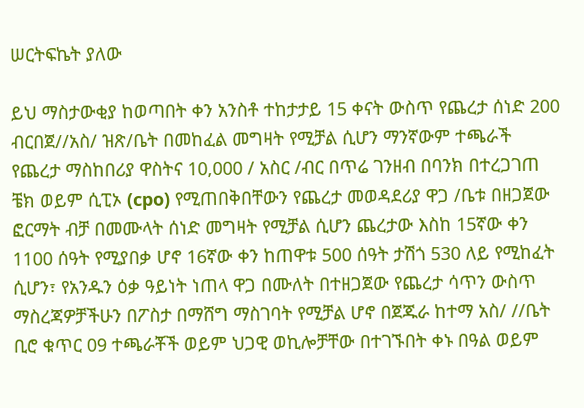ሠርትፍኬት ያለው

ይህ ማስታውቂያ ከወጣበት ቀን አንስቶ ተከታታይ 15 ቀናት ውስጥ የጨረታ ሰነድ 200 ብርበጀ//አስ/ ዝጽ/ቤት በመከፈል መግዛት የሚቻል ሲሆን ማንኛውም ተጫራች የጨረታ ማስከበሪያ ዋስትና 10,000 / አስር /ብር በጥሬ ገንዘብ በባንክ በተረጋገጠ ቼክ ወይም ሲፒኦ (cpo) የሚጠበቅበቸውን የጨረታ መወዳደሪያ ዋጋ /ቤቱ በዘጋጀው ፎርማት ብቻ በመሙላት ሰነድ መግዛት የሚቻል ሲሆን ጨረታው እስከ 15ኛው ቀን 1100 ሰዓት የሚያበቃ ሆኖ 16ኛው ቀን ከጠዋቱ 500 ሰዓት ታሽጎ 530 ለይ የሚከፈት ሲሆን፣ የአንዱን ዕቃ ዓይነት ነጠላ ዋጋ በሙለት በተዘጋጀው የጨረታ ሳጥን ውስጥ ማስረጃዎቻችሁን በፖስታ በማሸግ ማስገባት የሚቻል ሆኖ በጀጁራ ከተማ አስ/ //ቤት ቢሮ ቁጥር 09 ተጫራቾች ወይም ህጋዊ ወኪሎቻቸው በተገኙበት ቀኑ በዓል ወይም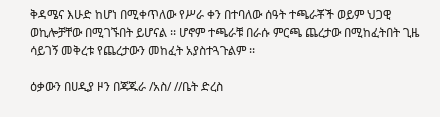ቅዳሜና እሁድ ከሆነ በሚቀጥለው የሥራ ቀን በተባለው ሰዓት ተጫራቾች ወይም ህጋዊ ወኪሎቻቸው በሚገኙበት ይሆናል ፡፡ ሆኖም ተጫራቹ በራሱ ምርጫ ጨረታው በሚከፈትበት ጊዜ ሳይገኝ መቅረቱ የጨረታውን መከፈት አያስተጓጉልም ፡፡

ዕቃውን በሀዲያ ዞን በጃጁራ /አስ/ //ቤት ድረስ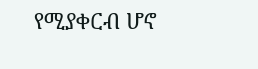የሚያቀርብ ሆኖ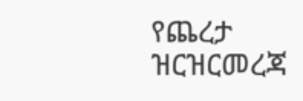የጨረታ ዝርዝርመረጃ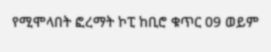የሚሞላበት ፎረማት ኮፒ ከቢሮ ቁጥር 09 ወይም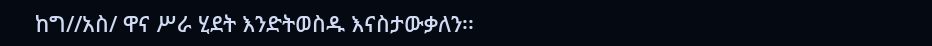ከግ//አስ/ ዋና ሥራ ሂደት እንድትወስዱ እናስታውቃለን፡፡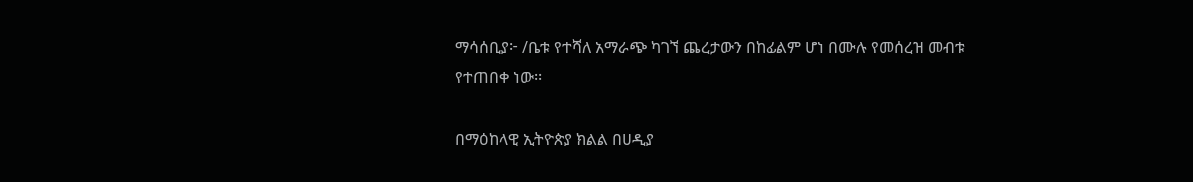ማሳሰቢያ፦ /ቤቱ የተሻለ አማራጭ ካገኘ ጨረታውን በከፊልም ሆነ በሙሉ የመሰረዝ መብቱ የተጠበቀ ነው፡፡

በማዕከላዊ ኢትዮጵያ ክልል በሀዲያ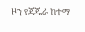ዞን የጃጁራ ከተማ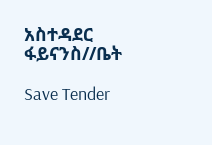አስተዳደር ፋይናንስ//ቤት

Save Tender